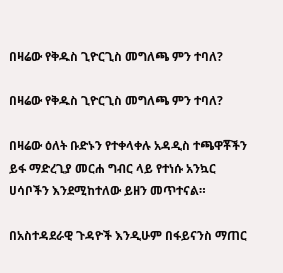በዛሬው የቅዱስ ጊዮርጊስ መግለጫ ምን ተባለ?

በዛሬው የቅዱስ ጊዮርጊስ መግለጫ ምን ተባለ?

በዛሬው ዕለት ቡድኑን የተቀላቀሉ አዳዲስ ተጫዋቾችን ይፋ ማድረጊያ መርሐ ግብር ላይ የተነሱ አንኳር ሀሳቦችን እንደሚከተለው ይዘን መጥተናል።

በአስተዳደራዊ ጉዳዮች እንዲሁም በፋይናንስ ማጠር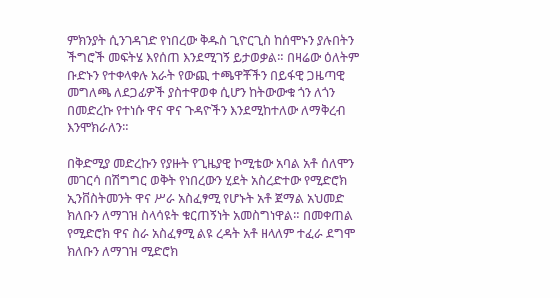ምክንያት ሲንገዳገድ የነበረው ቅዱስ ጊዮርጊስ ከሰሞኑን ያሉበትን ችግሮች መፍትሄ እየሰጠ እንደሚገኝ ይታወቃል። በዛሬው ዕለትም ቡድኑን የተቀላቀሉ አራት የውጪ ተጫዋቾችን በይፋዊ ጋዜጣዊ መግለጫ ለደጋፊዎች ያስተዋወቀ ሲሆን ከትውውቁ ጎን ለጎን በመድረኩ የተነሱ ዋና ዋና ጉዳዮችን እንደሚከተለው ለማቅረብ እንሞክራለን።

በቅድሚያ መድረኩን የያዙት የጊዜያዊ ኮሚቴው አባል አቶ ሰለሞን መገርሳ በሽግግር ወቅት የነበረውን ሂደት አስረድተው የሚድሮክ ኢንቨስትመንት ዋና ሥራ አስፈፃሚ የሆኑት አቶ ጀማል አህመድ ክለቡን ለማገዝ ስላሳዩት ቁርጠኝነት አመስግነዋል። በመቀጠል የሚድሮክ ዋና ስራ አስፈፃሚ ልዩ ረዳት አቶ ዘላለም ተፈራ ደግሞ ክለቡን ለማገዝ ሚድሮክ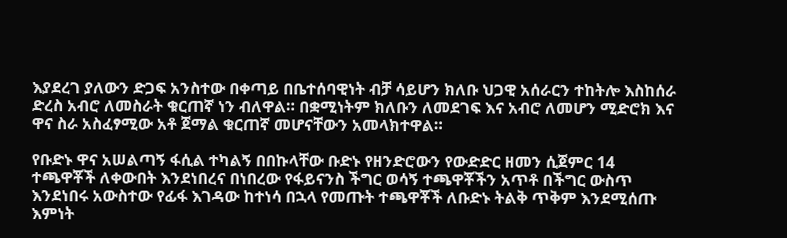እያደረገ ያለውን ድጋፍ አንስተው በቀጣይ በቤተሰባዊነት ብቻ ሳይሆን ክለቡ ህጋዊ አሰራርን ተከትሎ እስከሰራ ድረስ አብሮ ለመስራት ቁርጠኛ ነን ብለዋል። በቋሚነትም ክለቡን ለመደገፍ እና አብሮ ለመሆን ሚድሮክ እና ዋና ስራ አስፈፃሚው አቶ ጀማል ቁርጠኛ መሆናቸውን አመላክተዋል።

የቡድኑ ዋና አሠልጣኝ ፋሲል ተካልኝ በበኩላቸው ቡድኑ የዘንድሮውን የውድድር ዘመን ሲጀምር 14 ተጫዋቾች ለቀውበት እንደነበረና በነበረው የፋይናንስ ችግር ወሳኝ ተጫዋቾችን አጥቶ በችግር ውስጥ እንደነበሩ አውስተው የፊፋ እገዳው ከተነሳ በኋላ የመጡት ተጫዋቾች ለቡድኑ ትልቅ ጥቅም እንደሚሰጡ እምነት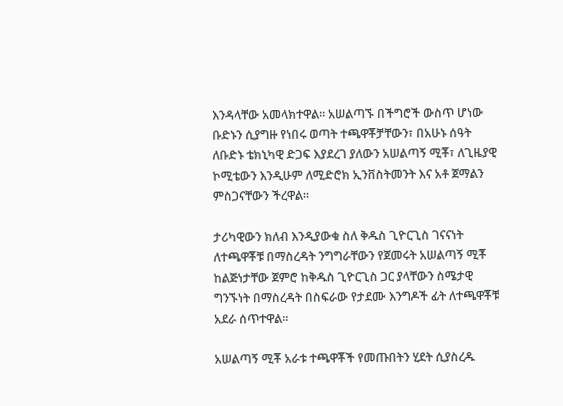እንዳላቸው አመላክተዋል። አሠልጣኙ በችግሮች ውስጥ ሆነው ቡድኑን ሲያግዙ የነበሩ ወጣት ተጫዋቾቻቸውን፣ በአሁኑ ሰዓት ለቡድኑ ቴክኒካዊ ድጋፍ እያደረገ ያለውን አሠልጣኝ ሚቾ፣ ለጊዜያዊ ኮሚቴውን እንዲሁም ለሚድሮክ ኢንቨስትመንት እና አቶ ጀማልን ምስጋናቸውን ችረዋል።

ታሪካዊውን ክለብ እንዲያውቁ ስለ ቅዱስ ጊዮርጊስ ገናናነት ለተጫዋቾቹ በማስረዳት ንግግራቸውን የጀመሩት አሠልጣኝ ሚቾ ከልጅነታቸው ጀምሮ ከቅዱስ ጊዮርጊስ ጋር ያላቸውን ስሜታዊ ግንኙነት በማስረዳት በስፍራው የታደሙ እንግዶች ፊት ለተጫዋቾቹ አደራ ሰጥተዋል።

አሠልጣኝ ሚቾ አራቱ ተጫዋቾች የመጡበትን ሂደት ሲያስረዱ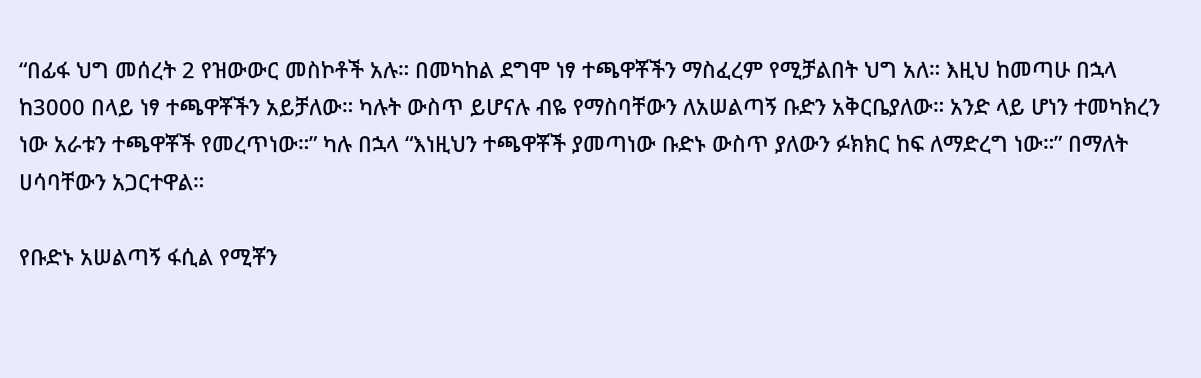“በፊፋ ህግ መሰረት 2 የዝውውር መስኮቶች አሉ። በመካከል ደግሞ ነፃ ተጫዋቾችን ማስፈረም የሚቻልበት ህግ አለ። እዚህ ከመጣሁ በኋላ ከ3000 በላይ ነፃ ተጫዋቾችን አይቻለው። ካሉት ውስጥ ይሆናሉ ብዬ የማስባቸውን ለአሠልጣኝ ቡድን አቅርቤያለው። አንድ ላይ ሆነን ተመካክረን ነው አራቱን ተጫዋቾች የመረጥነው።” ካሉ በኋላ “እነዚህን ተጫዋቾች ያመጣነው ቡድኑ ውስጥ ያለውን ፉክክር ከፍ ለማድረግ ነው።” በማለት ሀሳባቸውን አጋርተዋል።

የቡድኑ አሠልጣኝ ፋሲል የሚቾን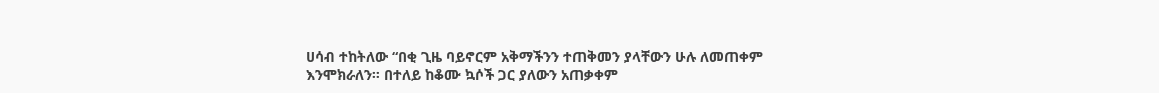ሀሳብ ተከትለው “በቂ ጊዜ ባይኖርም አቅማችንን ተጠቅመን ያላቸውን ሁሉ ለመጠቀም እንሞክራለን። በተለይ ከቆሙ ኳሶች ጋር ያለውን አጠቃቀም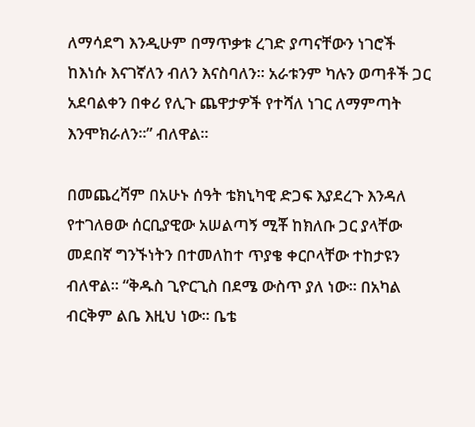ለማሳደግ እንዲሁም በማጥቃቱ ረገድ ያጣናቸውን ነገሮች ከእነሱ እናገኛለን ብለን እናስባለን። አራቱንም ካሉን ወጣቶች ጋር አደባልቀን በቀሪ የሊጉ ጨዋታዎች የተሻለ ነገር ለማምጣት እንሞክራለን።” ብለዋል።

በመጨረሻም በአሁኑ ሰዓት ቴክኒካዊ ድጋፍ እያደረጉ እንዳለ የተገለፀው ሰርቢያዊው አሠልጣኝ ሚቾ ከክለቡ ጋር ያላቸው መደበኛ ግንኙነትን በተመለከተ ጥያቄ ቀርቦላቸው ተከታዩን ብለዋል። “ቅዱስ ጊዮርጊስ በደሜ ውስጥ ያለ ነው። በአካል ብርቅም ልቤ እዚህ ነው። ቤቴ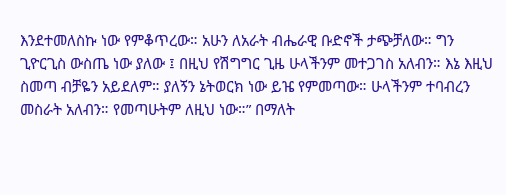እንደተመለስኩ ነው የምቆጥረው። አሁን ለአራት ብሔራዊ ቡድኖች ታጭቻለው። ግን ጊዮርጊስ ውስጤ ነው ያለው ፤ በዚህ የሽግግር ጊዜ ሁላችንም መተጋገስ አለብን። እኔ እዚህ ስመጣ ብቻዬን አይደለም። ያለኝን ኔትወርክ ነው ይዤ የምመጣው። ሁላችንም ተባብረን መስራት አለብን። የመጣሁትም ለዚህ ነው።” በማለት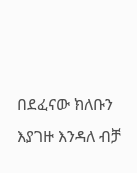በደፈናው ክለቡን እያገዙ እንዳለ ብቻ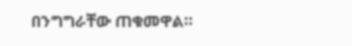በንግግራቸው ጠቁመዋል።